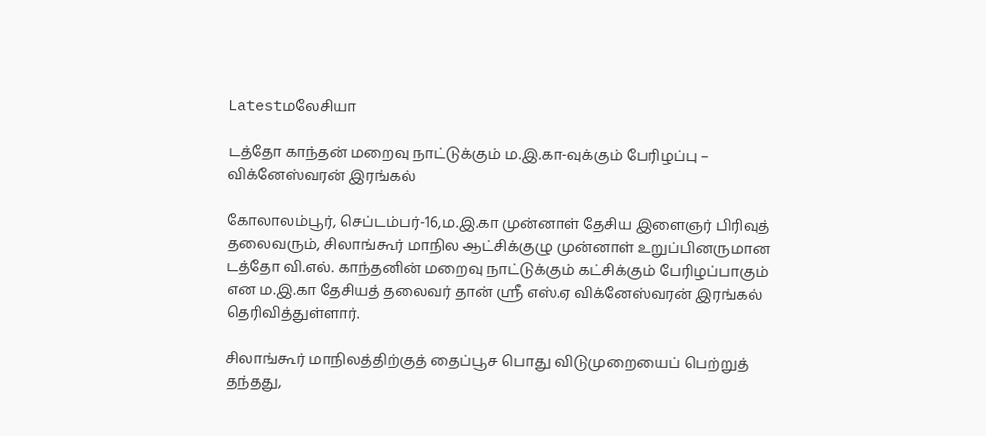Latestமலேசியா

டத்தோ காந்தன் மறைவு நாட்டுக்கும் ம.இ.கா-வுக்கும் பேரிழப்பு – விக்னேஸ்வரன் இரங்கல்

கோலாலம்பூர், செப்டம்பர்-16,ம.இ.கா முன்னாள் தேசிய இளைஞர் பிரிவுத் தலைவரும், சிலாங்கூர் மாநில ஆட்சிக்குழு முன்னாள் உறுப்பினருமான டத்தோ வி.எல். காந்தனின் மறைவு நாட்டுக்கும் கட்சிக்கும் பேரிழப்பாகும் என ம.இ.கா தேசியத் தலைவர் தான் ஸ்ரீ எஸ்.ஏ விக்னேஸ்வரன் இரங்கல் தெரிவித்துள்ளார்.

சிலாங்கூர் மாநிலத்திற்குத் தைப்பூச பொது விடுமுறையைப் பெற்றுத் தந்தது,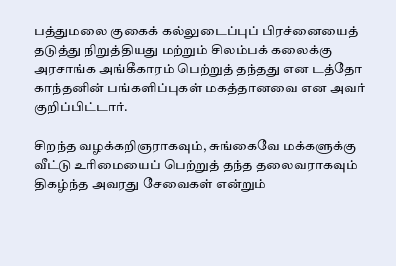பத்துமலை குகைக் கல்லுடைப்புப் பிரச்னையைத் தடுத்து நிறுத்தியது மற்றும் சிலம்பக் கலைக்கு அரசாங்க அங்கீகாரம் பெற்றுத் தந்தது என டத்தோ காந்தனின் பங்களிப்புகள் மகத்தானவை என அவர் குறிப்பிட்டார்.

சிறந்த வழக்கறிஞராகவும், சுங்கைவே மக்களுக்கு வீட்டு உரிமையைப் பெற்றுத் தந்த தலைவராகவும் திகழ்ந்த அவரது சேவைகள் என்றும்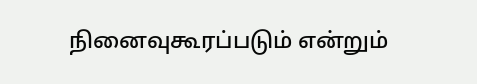நினைவுகூரப்படும் என்றும்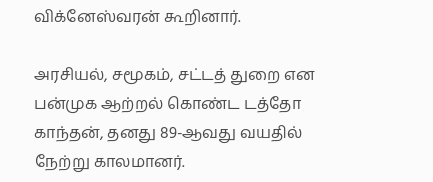விக்னேஸ்வரன் கூறினார்.

அரசியல், சமூகம், சட்டத் துறை என பன்முக ஆற்றல் கொண்ட டத்தோ காந்தன், தனது 89-ஆவது வயதில் நேற்று காலமானர்.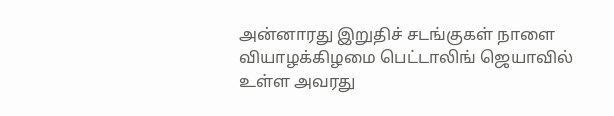அன்னாரது இறுதிச் சடங்குகள் நாளை வியாழக்கிழமை பெட்டாலிங் ஜெயாவில் உள்ள அவரது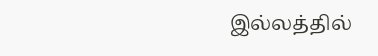இல்லத்தில்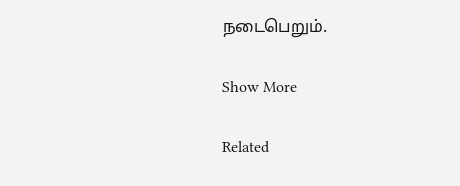நடைபெறும்.

Show More

Related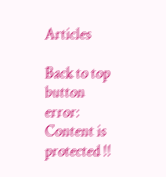Articles

Back to top button
error: Content is protected !!